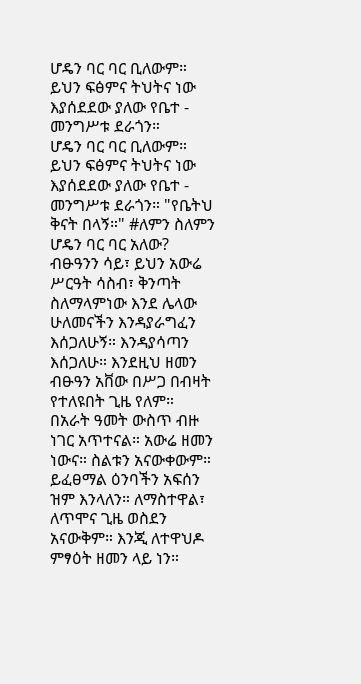ሆዴን ባር ባር ቢለውም። ይህን ፍፅምና ትህትና ነው እያሰደደው ያለው የቤተ - መንግሥቱ ደራጎን።
ሆዴን ባር ባር ቢለውም። ይህን ፍፅምና ትህትና ነው እያሰደደው ያለው የቤተ - መንግሥቱ ደራጎን። "የቤትህ ቅናት በላኝ።" #ለምን ስለምን ሆዴን ባር ባር አለው? ብፁዓንን ሳይ፣ ይህን አውሬ ሥርዓት ሳስብ፣ ቅንጣት ስለማላምነው እንደ ሌላው ሁለመናችን እንዳያራግፈን እሰጋለሁኝ። እንዳያሳጣን እሰጋለሁ። እንደዚህ ዘመን ብፁዓን አቨው በሥጋ በብዛት የተለዩበት ጊዜ የለም። በአራት ዓመት ውስጥ ብዙ ነገር አጥተናል። አውሬ ዘመን ነውና። ስልቱን አናውቀውም። ይፈፀማል ዕንባችን አፍሰን ዝም እንላለን። ለማስተዋል፣ ለጥሞና ጊዜ ወስደን አናውቅም። እንጂ ለተዋህዶ ምፃዕት ዘመን ላይ ነን።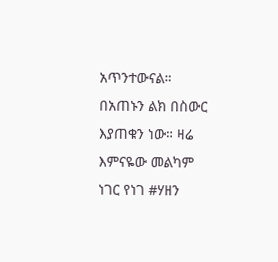አጥንተውናል። በአጠኑን ልክ በስውር እያጠቁን ነው። ዛሬ እምናዬው መልካም ነገር የነገ #ሃዘን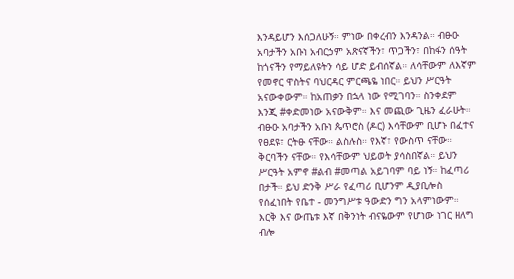እንዳይሆን እሰጋለሁኝ። ምነው በቀረብን እንዳንል። ብፁዑ አባታችን አቡነ አብርኃም አጽናኛችን፣ ጥጋችን፣ በከፋን ሰዓት ከጎናችን የማይለዩትን ሳይ ሆድ ይብሰኛል። ለሳቸውም ለእኛም የመኖር ዋስትና ባህርዳር ምርጫዬ ነበር። ይህን ሥርዓት አናውቀውም። ከአጠቃን በኋላ ነው የሚገባን። ስንቀደም እንጂ #ቀድመነው አናውቅም። እና መጪው ጊዜን ፈራሁት። ብፁዑ አባታችን አቡነ ጴጥሮስ (ዶር) እሳቸውም ቢሆኑ በፈተና የፀደዩ፣ ርትፁ ናቸው። ልስሉስ። የእኛ፣ የውስጥ ናቸው። ቅርባችን ናቸው። የእሳቸውም ህይወት ያሳስበኛል። ይህን ሥርዓት አምኖ #ልብ #መጣል አይገባም ባይ ነኝ። ከፈጣሪ በታች። ይህ ድንቅ ሥራ የፈጣሪ ቢሆንም ዲያቢሎስ የሰፈነበት የቤተ - መንግሥቱ ዓውድን ግን አላምነውም። እርቅ እና ውጤቱ እኛ በቅንነት ብናዬውም የሆነው ነገር ዘለግ ብሎ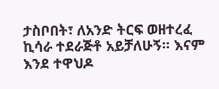ታስቦበት፣ ለአንድ ትርፍ ወዘተረፈ ኪሳራ ተደራጅቶ አይቻለሁኝ። እናም እንደ ተዋህዶ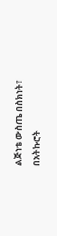ልጅነቴ ውስጤ በስክነት፣ በአትኩሮት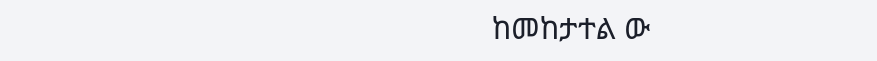ከመከታተል ው